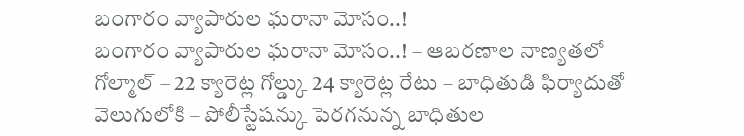బంగారం వ్యాపారుల ఘరానా మోసం..!
బంగారం వ్యాపారుల ఘరానా మోసం..! – ఆబరణాల నాణ్యతలో గోల్మాల్ – 22 క్యారెట్ల గోల్డ్కు 24 క్యారెట్ల రేటు – బాధితుడి ఫిర్యాదుతో వెలుగులోకి – పోలీస్టేషన్కు పెరగనున్న బాధితుల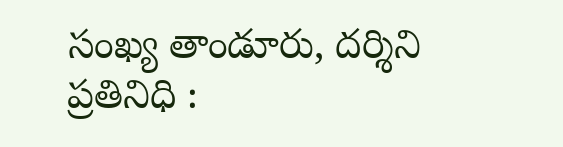సంఖ్య తాండూరు, దర్శిని ప్రతినిధి :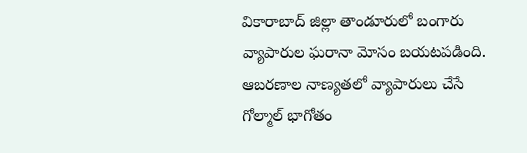వికారాబాద్ జిల్లా తాండూరులో బంగారు వ్యాపారుల ఘరానా మోసం బయటపడింది. ఆబరణాల నాణ్యతలో వ్యాపారులు చేసే గోల్మాల్ భాగోతం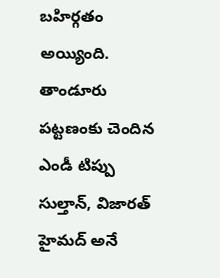బహిర్గతం అయ్యింది. తాండూరు పట్టణంకు చెందిన ఎండీ టిప్పు సుల్తాన్, విజారత్ హైమద్ అనే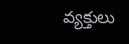వ్యక్తులు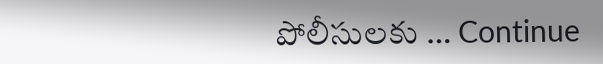పోలీసులకు … Continue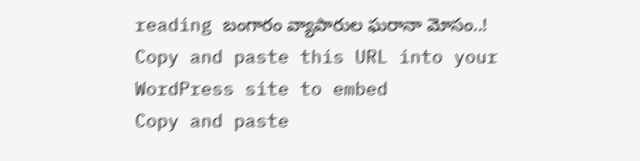reading బంగారం వ్యాపారుల ఘరానా మోసం..!
Copy and paste this URL into your WordPress site to embed
Copy and paste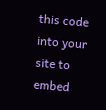this code into your site to embed